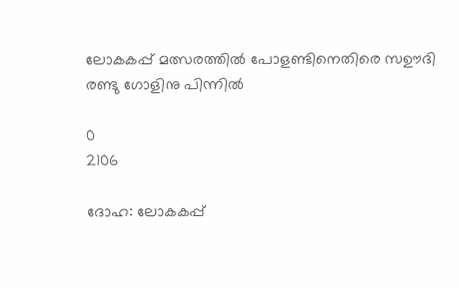ലോകകപ്പ് മത്സരത്തില്‍ പോളണ്ടിനെതിരെ സഊദി രണ്ടു ഗോളിനു പിന്നിൽ

0
2106

ദോഹ: ലോകകപ്പ്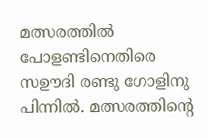മത്സരത്തില്‍
പോളണ്ടിനെതിരെ സഊദി രണ്ടു ഗോളിനു പിന്നിൽ. മത്സരത്തിന്റെ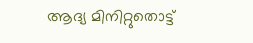ആദ്യ മിനിറ്റുതൊട്ട്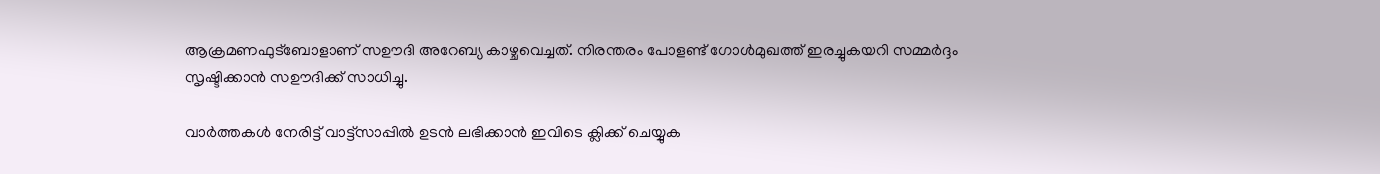ആക്രമണഫുട്ബോളാണ് സഊദി അറേബ്യ കാഴ്ചവെച്ചത്. നിരന്തരം പോളണ്ട് ഗോൾമുഖത്ത് ഇരച്ചുകയറി സമ്മർദ്ദം സൃഷ്ടിക്കാൻ സഊദിക്ക്‌ സാധിച്ചു.

വാർത്തകൾ നേരിട്ട് വാട്ട്സാപ്പിൽ ഉടൻ ലഭിക്കാൻ ഇവിടെ ക്ലിക്ക് ചെയ്യുക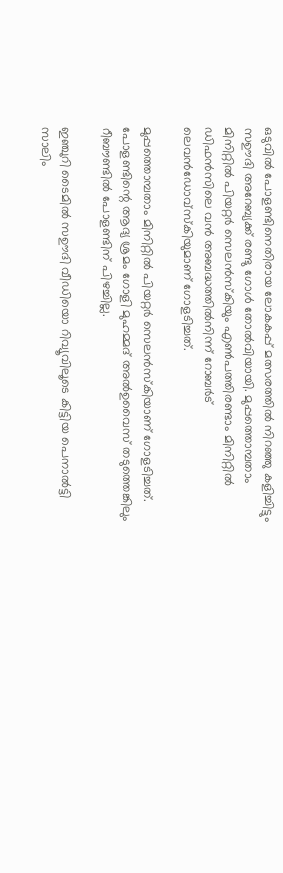ഒടുവിൽ പോളണ്ടിനെതിരായ ലോകകപ്പ് മത്സരത്തില്‍ നിറഞ്ഞു കളിച്ചിട്ടും സഊദി അറേബ്യക്ക് രണ്ടു ഗോള്‍ തോല്‍വിയായി. മുപ്പത്തൊമ്പതാം മിനിറ്റില്‍ പിയറ്റര്‍ സെലന്‍സ്‌കിയും എണ്‍പത്തിരണ്ടാം മിനിറ്റില്‍ ഡിഫന്‍സിലെ വന്‍ അബദ്ധത്തില്‍നിന്ന് റോബര്‍ട് ലെവന്‍ഡോവ്‌സ്‌കിയുമാണ് ഗോളടിച്ചത്.

മുപ്പത്തൊമ്പതാം മിനിറ്റില്‍ പിയറ്റര്‍ സെലന്‍സ്‌കിയാണ് ഗോളടിച്ചത്.
പോളണ്ടിന്റെ ആദ്യ ശ്രമം ഗോളി മുഹമ്മദ് അല്‍ഉവൈസ് തടുത്തെങ്കിലും റീബൗണ്ടില്‍ പോളണ്ടിന് പിഴച്ചില്ല.

ഇഞ്ചുറി ടൈമില്‍ സഊദി വീഡിയൊ റിവ്യൂവിലൂടെ കിട്ടിയ പെനാല്‍ട്ടി സാലിം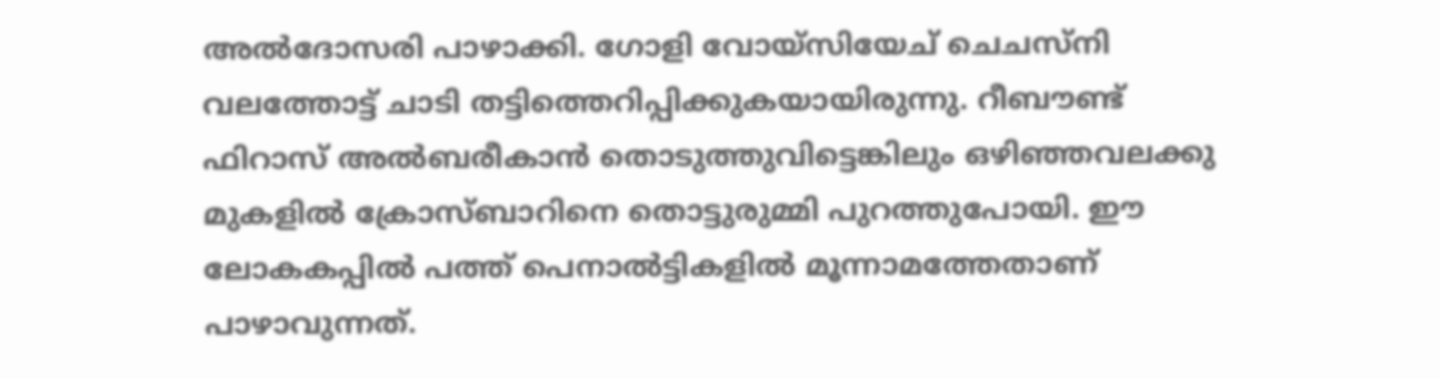അല്‍ദോസരി പാഴാക്കി. ഗോളി വോയ്‌സിയേച് ചെചസ്‌നി വലത്തോട്ട് ചാടി തട്ടിത്തെറിപ്പിക്കുകയായിരുന്നു. റീബൗണ്ട് ഫിറാസ് അല്‍ബരീകാന്‍ തൊടുത്തുവിട്ടെങ്കിലും ഒഴിഞ്ഞവലക്കു മുകളില്‍ ക്രോസ്ബാറിനെ തൊട്ടുരുമ്മി പുറത്തുപോയി. ഈ ലോകകപ്പില്‍ പത്ത് പെനാല്‍ട്ടികളില്‍ മൂന്നാമത്തേതാണ് പാഴാവുന്നത്.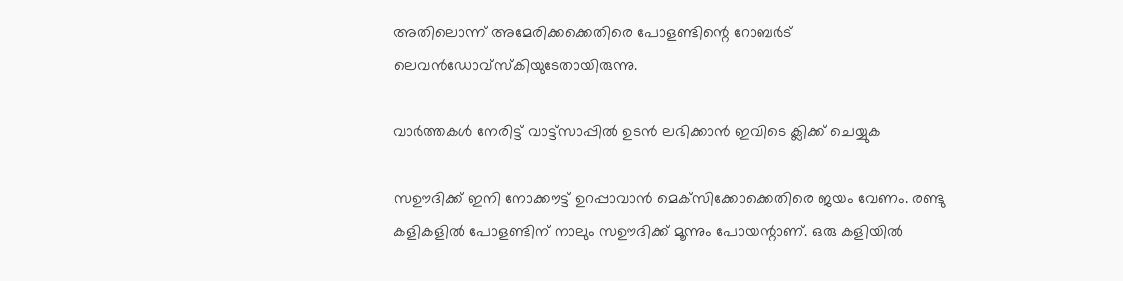അതിലൊന്ന് അമേരിക്കക്കെതിരെ പോളണ്ടിന്റെ റോബര്‍ട് ലെവന്‍ഡോവ്‌സ്‌കിയുടേതായിരുന്നു.

വാർത്തകൾ നേരിട്ട് വാട്ട്സാപ്പിൽ ഉടൻ ലഭിക്കാൻ ഇവിടെ ക്ലിക്ക് ചെയ്യുക

സഊദിക്ക് ഇനി നോക്കൗട്ട് ഉറപ്പാവാന്‍ മെക്‌സിക്കോക്കെതിരെ ജയം വേണം. രണ്ടു കളികളില്‍ പോളണ്ടിന് നാലും സഊദിക്ക് മൂന്നും പോയന്റാണ്. ഒരു കളിയില്‍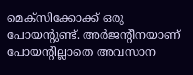മെക്‌സിക്കോക്ക് ഒരു പോയന്റുണ്ട്. അര്‍ജന്റീനയാണ് പോയന്റില്ലാതെ അവസാന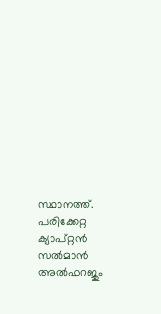സ്ഥാനത്ത്.
പരിക്കേറ്റ ക്യാപ്റ്റന്‍ സല്‍മാന്‍ അല്‍ഫറജും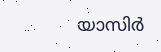യാസിര്‍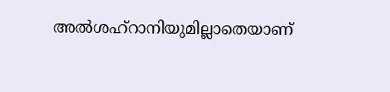അല്‍ശഹ്‌റാനിയുമില്ലാതെയാണ്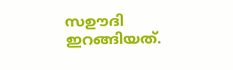സഊദി ഇറങ്ങിയത്.